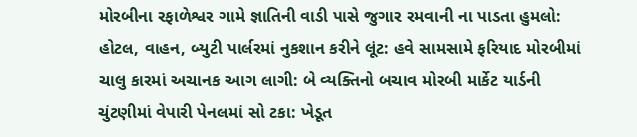મોરબીના રફાળેશ્વર ગામે જ્ઞાતિની વાડી પાસે જુગાર રમવાની ના પાડતા હુમલો: હોટલ, વાહન, બ્યુટી પાર્લરમાં નુકશાન કરીને લૂંટ: હવે સામસામે ફરિયાદ મોરબીમાં ચાલુ કારમાં અચાનક આગ લાગી: બે વ્યક્તિનો બચાવ મોરબી માર્કેટ યાર્ડની ચુંટણીમાં વેપારી પેનલમાં સો ટકા: ખેડૂત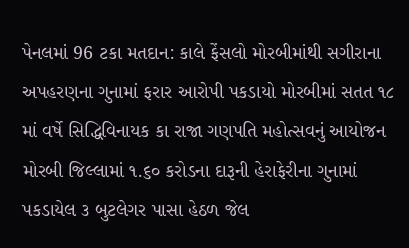પેનલમાં 96 ટકા મતદાન: કાલે ફેંસલો મોરબીમાંથી સગીરાના અપહરણના ગુનામાં ફરાર આરોપી પકડાયો મોરબીમાં સતત ૧૮ માં વર્ષે સિદ્ધિવિનાયક કા રાજા ગણપતિ મહોત્સવનું આયોજન મોરબી જિલ્લામાં ૧.૬૦ કરોડના દારૂની હેરાફેરીના ગુનામાં પકડાયેલ ૩ બુટલેગર પાસા હેઠળ જેલ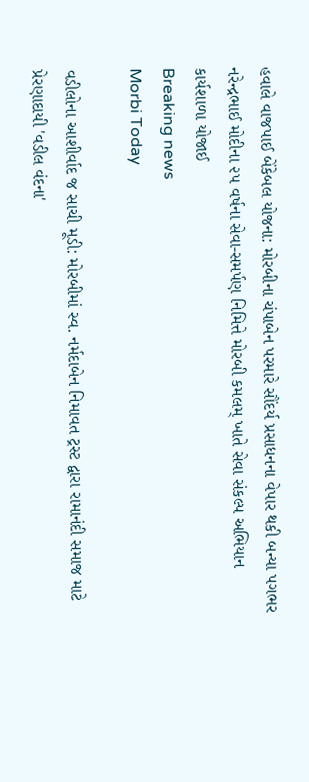હવાલે વાજપાઈ બેંકેબલ યોજના: મોરબીના ચંપાબેન પરમારે સૌંદર્ય પ્રસાધનના વેપાર થકી બન્યા પગભર નરેન્દ્રભાઈ મોદીના ૨૫ વર્ષના સેવા-સમર્પણ નિમિત્તે મોરબી કમલમ્ ખાતે સેવા સંકલ્પ અભિયાન કાર્યશાળા યોજાઈ
Breaking news
Morbi Today

વડીલોના આશીર્વાદ જ સાચી મૂડી: મોરબીમાં સ્વ. નર્મદાબેન નિમાવત ટ્રસ્ટ દ્વારા રામાનંદી સમાજ માટે પ્રેરણાદાયી 'વડીલ વંદના'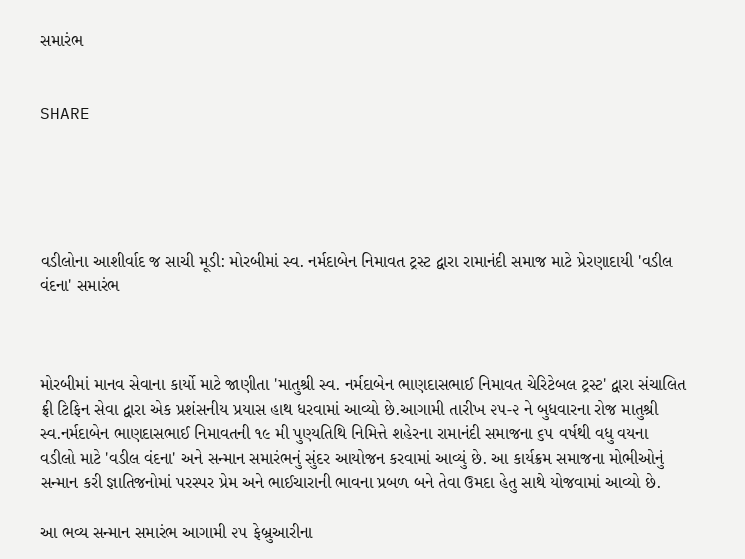સમારંભ


SHARE





વડીલોના આશીર્વાદ જ સાચી મૂડી: મોરબીમાં સ્વ. નર્મદાબેન નિમાવત ટ્રસ્ટ દ્વારા રામાનંદી સમાજ માટે પ્રેરણાદાયી 'વડીલ વંદના' સમારંભ



મોરબીમાં માનવ સેવાના કાર્યો માટે જાણીતા 'માતુશ્રી સ્વ. નર્મદાબેન ભાણદાસભાઈ નિમાવત ચેરિટેબલ ટ્રસ્ટ' દ્વારા સંચાલિત ફ્રી ટિફિન સેવા દ્વારા એક પ્રશંસનીય પ્રયાસ હાથ ધરવામાં આવ્યો છે.આગામી તારીખ ૨૫-૨ ને બુધવારના રોજ માતુશ્રી સ્વ.નર્મદાબેન ભાણદાસભાઈ નિમાવતની ૧૯ મી પુણ્યતિથિ નિમિત્તે શહેરના રામાનંદી સમાજના ૬૫ વર્ષથી વધુ વયના વડીલો માટે 'વડીલ વંદના' અને સન્માન સમારંભનું સુંદર આયોજન કરવામાં આવ્યું છે. આ કાર્યક્રમ સમાજના મોભીઓનું સન્માન કરી જ્ઞાતિજનોમાં પરસ્પર પ્રેમ અને ભાઈચારાની ભાવના પ્રબળ બને તેવા ઉમદા હેતુ સાથે યોજવામાં આવ્યો છે.

આ ભવ્ય સન્માન સમારંભ આગામી ૨૫ ફેબ્રુઆરીના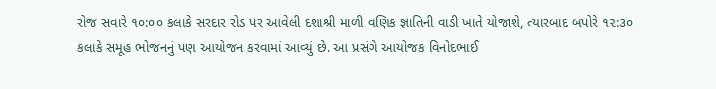રોજ સવારે ૧૦:૦૦ કલાકે સરદાર રોડ પર આવેલી દશાશ્રી માળી વણિક જ્ઞાતિની વાડી ખાતે યોજાશે, ત્યારબાદ બપોરે ૧૨:૩૦ કલાકે સમૂહ ભોજનનું પણ આયોજન કરવામાં આવ્યું છે. આ પ્રસંગે આયોજક વિનોદભાઈ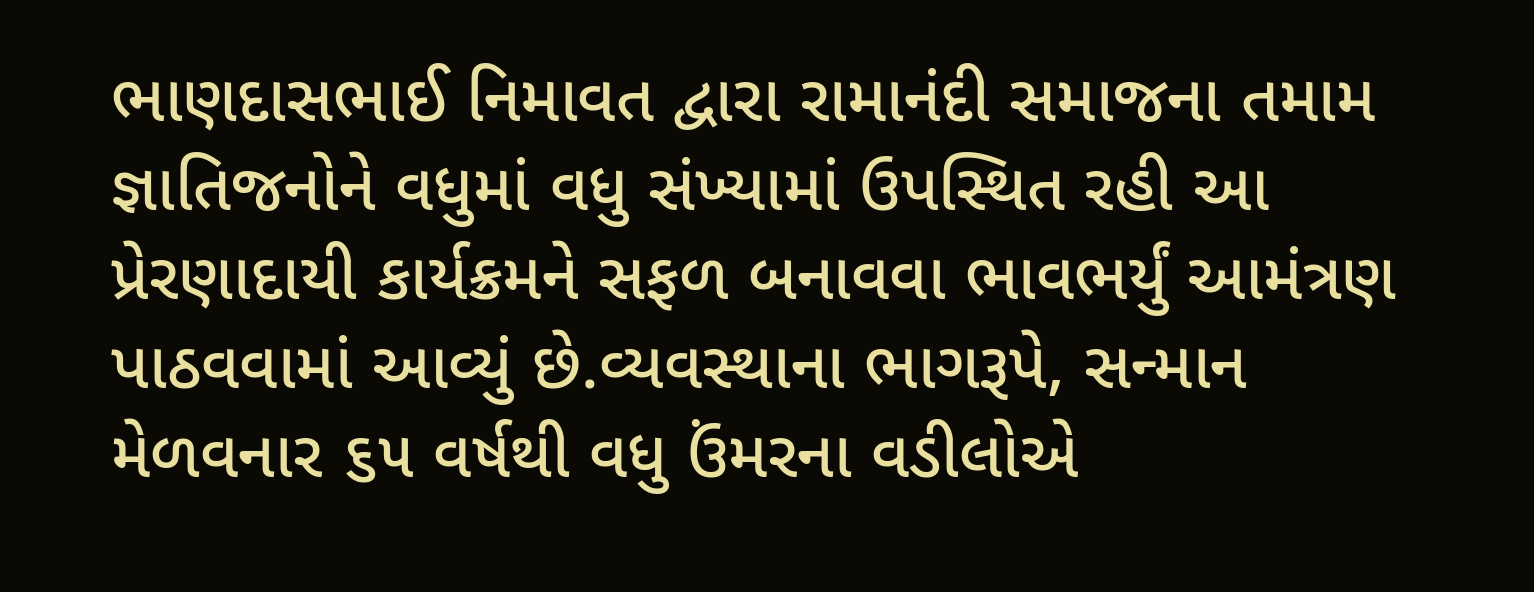ભાણદાસભાઈ નિમાવત દ્વારા રામાનંદી સમાજના તમામ જ્ઞાતિજનોને વધુમાં વધુ સંખ્યામાં ઉપસ્થિત રહી આ પ્રેરણાદાયી કાર્યક્રમને સફળ બનાવવા ભાવભર્યું આમંત્રણ પાઠવવામાં આવ્યું છે.વ્યવસ્થાના ભાગરૂપે, સન્માન મેળવનાર ૬૫ વર્ષથી વધુ ઉંમરના વડીલોએ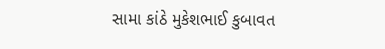સામા કાંઠે મુકેશભાઈ કુબાવત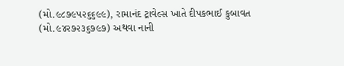(મો.૯૮૭૯૫૨૬૬૯૯), રામાનંદ ટ્રાવેલ્સ ખાતે દીપકભાઈ કુબાવત (મો.૯૪૨૭૨૩૬૭૯૭) અથવા નાની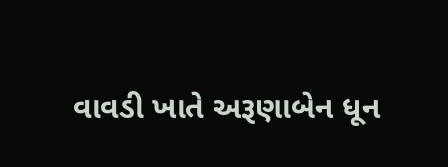વાવડી ખાતે અરૂણાબેન ધૂન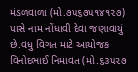મંડળવાળા (મો.૭૫૬૭૫૧૪૧૨૭) પાસે નામ નોંધાવી દેવા જણાવાયું છે.વધુ વિગત માટે આયોજક વિનોદભાઈ નિમાવત (મો.૬૩૫૨૭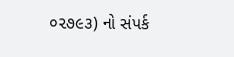૦૨૭૯૩) નો સંપર્ક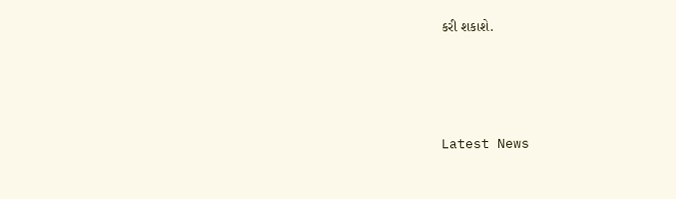કરી શકાશે.




Latest News